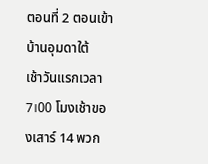ตอนที่ 2 ตอนเข้าบ้านอุมดาใต้
เช้าวันแรกเวลา 7।00 โมงเช้าของเสาร์ 14 พวก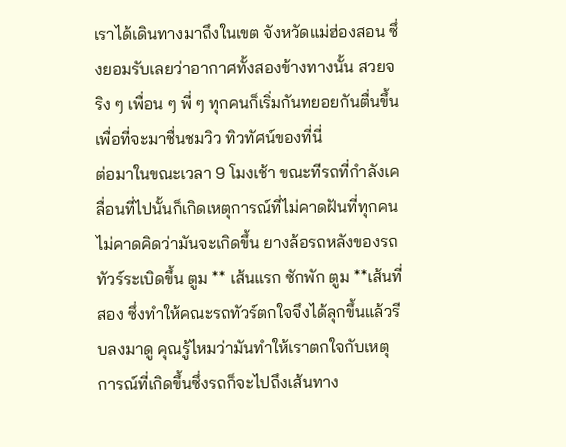เราได้เดินทางมาถึงในเขต จังหวัดแม่ฮ่องสอน ซึ่งยอมรับเลยว่าอากาศทั้งสองข้างทางนั้น สวยจริง ๆ เพื่อน ๆ พี่ ๆ ทุกคนก็เริ่มกันทยอยกันตื่นขึ้น เพื่อที่จะมาชื่นชมวิว ทิวทัศน์ของที่นี่
ต่อมาในขณะเวลา 9 โมงเช้า ขณะทีรถที่กำลังเคลื่อนที่ไปนั้นก็เกิดเหตุการณ์ที่ไม่คาดฝันที่ทุกคนไม่คาดคิดว่ามันจะเกิดขึ้น ยางล้อรถหลังของรถทัวร์ระเบิดขึ้น ตูม ** เส้นแรก ซักพัก ตูม **เส้นที่สอง ซึ่งทำให้คณะรถทัวร์ตกใจจึงได้ลุกขึ้นแล้วรีบลงมาดู คุณรู้ไหมว่ามันทำให้เราตกใจกับเหตุการณ์ที่เกิดขึ้นซึ่งรถก็จะไปถึงเส้นทาง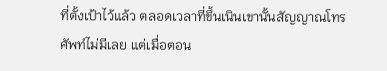ที่ตั้งเป้าไว้แล้ว ตลอดเวลาที่ขึ้นเนินเขานั้นสัญญาณโทรศัพท์ไม่มีเลย แต่เมื่อตอน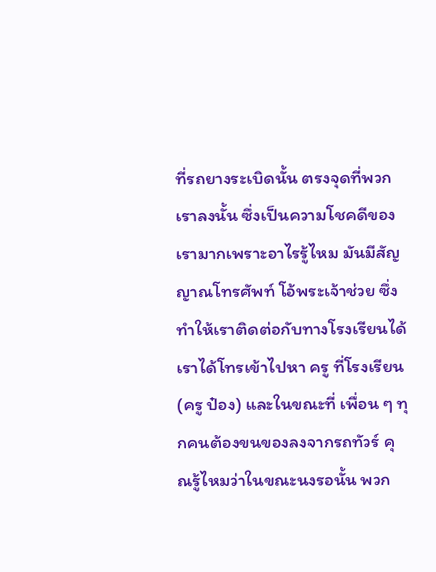ที่รถยางระเบิดนั้น ตรงจุดที่พวกเราลงนั้น ซึ่งเป็นความโชคดีของเรามากเพราะอาไรรู้ไหม มันมีสัญญาณโทรศัพท์ โอ้พระเจ้าช่วย ซึ่งทำให้เราติดต่อกับทางโรงเรียนได้ เราได้โทรเข้าไปหา ครู ที่โรงเรียน (ครู ป๋อง) และในขณะที่ เพื่อน ๆ ทุกคนต้องขนของลงจากรถทัวร์ คุณรู้ไหมว่าในขณะนงรอนั้น พวก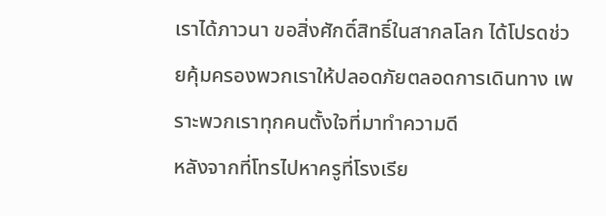เราได้ภาวนา ขอสิ่งศักดิ์สิทธิ์ในสากลโลก ได้โปรดช่วยคุ้มครองพวกเราให้ปลอดภัยตลอดการเดินทาง เพราะพวกเราทุกคนตั้งใจที่มาทำความดี
หลังจากที่โทรไปหาครูที่โรงเรีย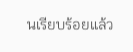นเรียบร้อยแล้ว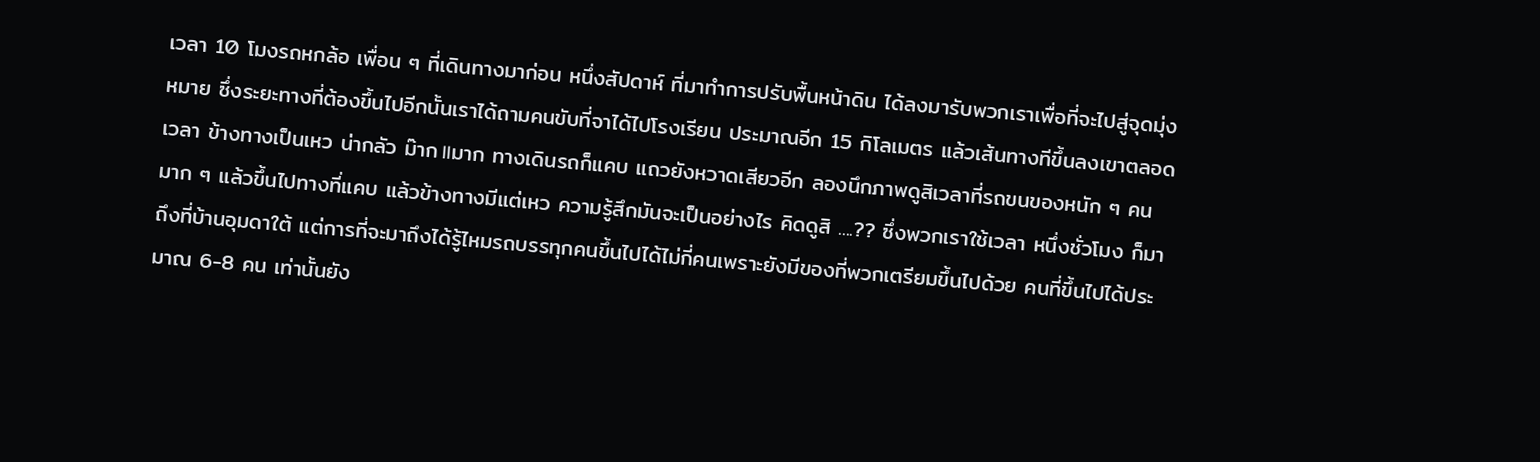เวลา 10 โมงรถหกล้อ เพื่อน ๆ ที่เดินทางมาก่อน หนึ่งสัปดาห์ ที่มาทำการปรับพื้นหน้าดิน ได้ลงมารับพวกเราเพื่อที่จะไปสู่จุดมุ่งหมาย ซึ่งระยะทางที่ต้องขึ้นไปอีกนั้นเราได้ถามคนขับที่จาได้ไปโรงเรียน ประมาณอีก 15 กิโลเมตร แล้วเส้นทางทีขึ้นลงเขาตลอดเวลา ข้างทางเป็นเหว น่ากลัว ม๊าก॥มาก ทางเดินรถก็แคบ แถวยังหวาดเสียวอีก ลองนึกภาพดูสิเวลาที่รถขนของหนัก ๆ คนมาก ๆ แล้วขึ้นไปทางที่แคบ แล้วข้างทางมีแต่เหว ความรู้สึกมันจะเป็นอย่างไร คิดดูสิ ....?? ซึ่งพวกเราใช้เวลา หนึ่งชั่วโมง ก็มาถึงที่บ้านอุมดาใต้ แต่การที่จะมาถึงได้รู้ไหมรถบรรทุกคนขึ้นไปได้ไม่กี่คนเพราะยังมีของที่พวกเตรียมขึ้นไปด้วย คนที่ขึ้นไปได้ประมาณ 6-8 คน เท่านั้นยัง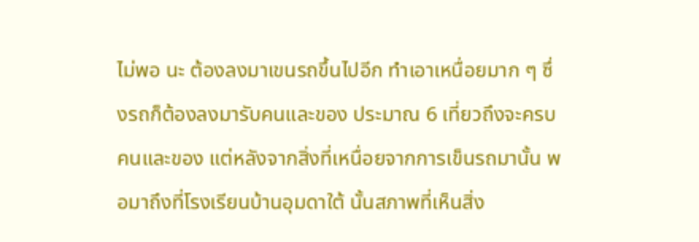ไม่พอ นะ ต้องลงมาเขนรถขึ้นไปอีก ทำเอาเหนื่อยมาก ๆ ซึ่งรถก็ต้องลงมารับคนและของ ประมาณ 6 เที่ยวถึงจะครบคนและของ แต่หลังจากสิ่งที่เหนื่อยจากการเข็นรถมานั้น พอมาถึงที่โรงเรียนบ้านอุมดาใต้ นั้นสภาพที่เห็นสิ่ง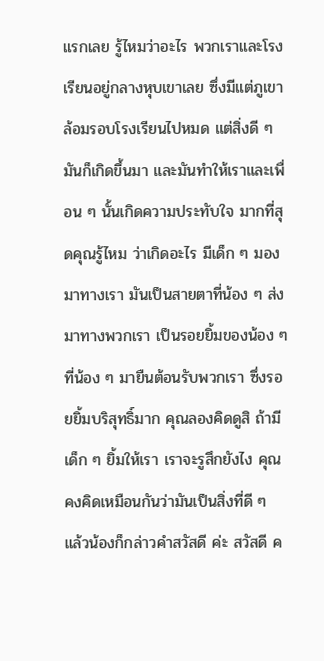แรกเลย รู้ไหมว่าอะไร พวกเราและโรงเรียนอยู่กลางหุบเขาเลย ซึ่งมีแต่ภูเขาล้อมรอบโรงเรียนไปหมด แต่สิ่งดี ๆ มันก็เกิดขึ้นมา และมันทำให้เราและเพื่อน ๆ นั้นเกิดความประทับใจ มากที่สุดคุณรู้ไหม ว่าเกิดอะไร มีเด็ก ๆ มองมาทางเรา มันเป็นสายตาที่น้อง ๆ ส่งมาทางพวกเรา เป็นรอยยิ้มของน้อง ๆ ที่น้อง ๆ มายืนต้อนรับพวกเรา ซึ่งรอยยิ้มบริสุทธิ์มาก คุณลองคิดดูสิ ถ้ามีเด็ก ๆ ยิ้มให้เรา เราจะรูสึกยังไง คุณคงคิดเหมือนกันว่ามันเป็นสิ่งที่ดี ๆ แล้วน้องก็กล่าวคำสวัสดี ค่ะ สวัสดี ค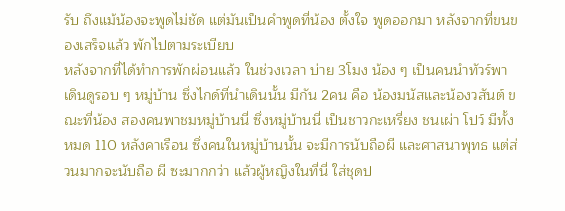รับ ถึงแม้น้องจะพูดไม่ชัด แต่มันเป็นคำพูดที่น้อง ตั้งใจ พูดออกมา หลังจากที่ขนของเสร็จแล้ว พักไปตามระเบียบ
หลังจากที่ได้ทำการพักผ่อนแล้ว ในช่วงเวลา บ่าย 3โมง น้อง ๆ เป็นคนนำทัวร์พาเดินดูรอบ ๆ หมู่บ้าน ซึ่งไกด์ที่นำเดินนั้น มีกัน 2คน คือ น้องมนัสและน้องวสันต์ ขณะที่น้อง สองคนพาชมหมู่บ้านนี่ ซึ่งหมู่บ้านนี่ เป็นชาวกะเหรี่ยง ชนเผ่า โปว์ มีทั้งหมด 110 หลังคาเรือน ซึ่งคนในหมู่บ้านนั้น จะมีการนับถือผี และศาสนาพุทธ แต่ส่วนมากจะนับถือ ผี ซะมากกว่า แล้วผู้หญิงในที่นี่ ใส่ชุดป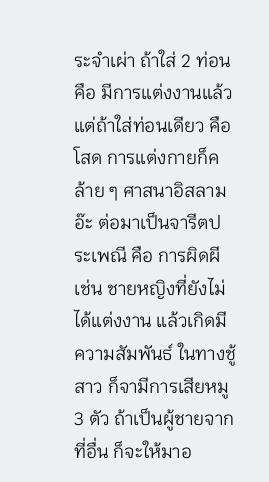ระจำเผ่า ถ้าใส่ 2 ท่อน คือ มีการแต่งงานแล้ว แต่ถ้าใส่ท่อนเดียว คือ โสด การแต่งกายก็คล้าย ๆ ศาสนาอิสลาม อ๊ะ ต่อมาเป็นจารีตประเพณี คือ การผิดผี เช่น ชายหญิงที่ยังไม่ได้แต่งงาน แล้วเกิดมีความสัมพันธ์ ในทางชู้สาว ก็จามีการเสียหมู 3 ตัว ถ้าเป็นผู้ชายจากที่อื่น ก็จะให้มาอ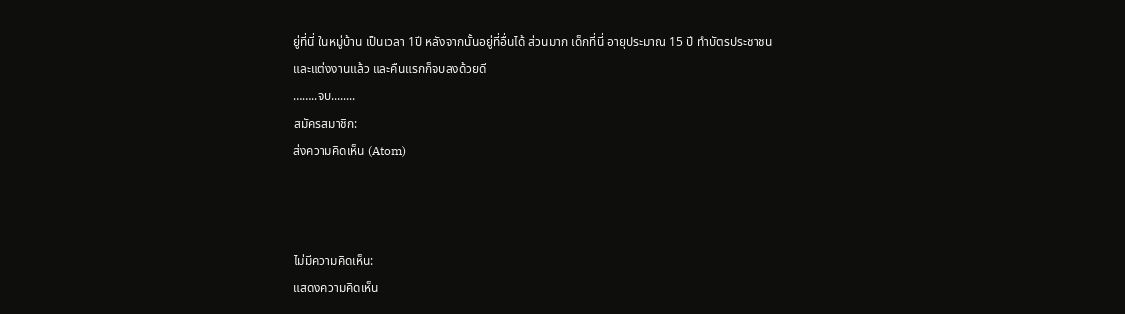ยู่ที่นี่ ในหมู่บ้าน เป็นเวลา 1ปี หลังจากนั้นอยู่ที่อื่นได้ ส่วนมาก เด็กที่นี่ อายุประมาณ 15 ปี ทำบัตรประชาชน และแต่งงานแล้ว และคืนแรกก็จบลงด้วยดี
……..จบ........
สมัครสมาชิก:
ส่งความคิดเห็น (Atom)



ไม่มีความคิดเห็น:
แสดงความคิดเห็น